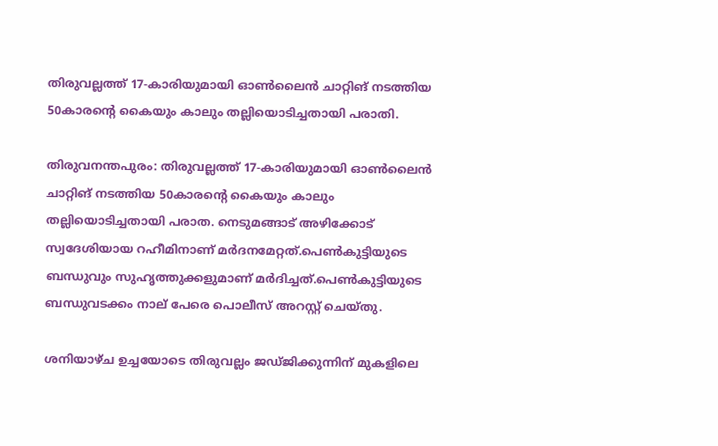തിരുവല്ലത്ത് 17-കാരിയുമായി ഓൺലൈൻ ചാറ്റിങ് നടത്തിയ 50കാരന്റെ കൈയും കാലും തല്ലിയൊടിച്ചതായി പരാതി.

തിരുവനന്തപുരം: തിരുവല്ലത്ത് 17-കാരിയുമായി ഓൺലൈൻ ചാറ്റിങ് നടത്തിയ 50കാരന്റെ കൈയും കാലും തല്ലിയൊടിച്ചതായി പരാത. നെടുമങ്ങാട് അഴിക്കോട് സ്വദേശിയായ റഹീമിനാണ് മർദനമേറ്റത്.പെൺകുട്ടിയുടെ ബന്ധുവും സുഹൃത്തുക്കളുമാണ് മർദിച്ചത്.പെൺകുട്ടിയുടെ ബന്ധുവടക്കം നാല് പേരെ പൊലീസ് അറസ്റ്റ് ചെയ്തു.

ശനിയാഴ്ച ഉച്ചയോടെ തിരുവല്ലം ജഡ്ജിക്കുന്നിന് മുകളിലെ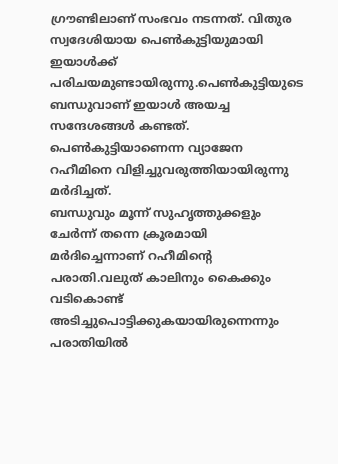ഗ്രൗണ്ടിലാണ്‌ സംഭവം നടന്നത്. വിതുര സ്വദേശിയായ പെണ്‍കുട്ടിയുമായി ഇയാള്‍ക്ക് പരിചയമുണ്ടായിരുന്നു.പെണ്‍കുട്ടിയുടെ ബന്ധുവാണ് ഇയാള്‍ അയച്ച സന്ദേശങ്ങള്‍ കണ്ടത്. പെണ്‍കുട്ടിയാണെന്ന വ്യാജേന റഹീമിനെ വിളിച്ചുവരുത്തിയായിരുന്നു മര്‍ദിച്ചത്.
ബന്ധുവും മൂന്ന് സുഹൃത്തുക്കളും ചേര്‍ന്ന് തന്നെ ക്രൂരമായി മര്‍ദിച്ചെന്നാണ് റഹീമിന്‍റെ പരാതി.വലുത് കാലിനും കൈക്കും വടികൊണ്ട് അടിച്ചുപൊട്ടിക്കുകയായിരുന്നെന്നും പരാതിയില്‍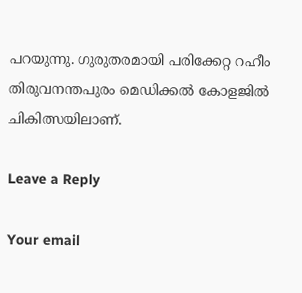പറയുന്നു. ഗുരുതരമായി പരിക്കേറ്റ റഹീം തിരുവനന്തപുരം മെഡിക്കല്‍ കോളജില്‍ ചികിത്സയിലാണ്.

Leave a Reply

Your email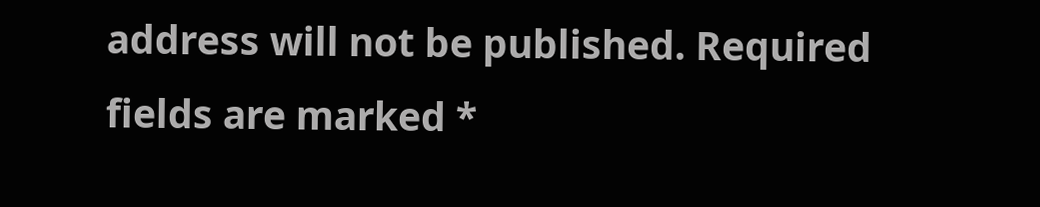address will not be published. Required fields are marked *